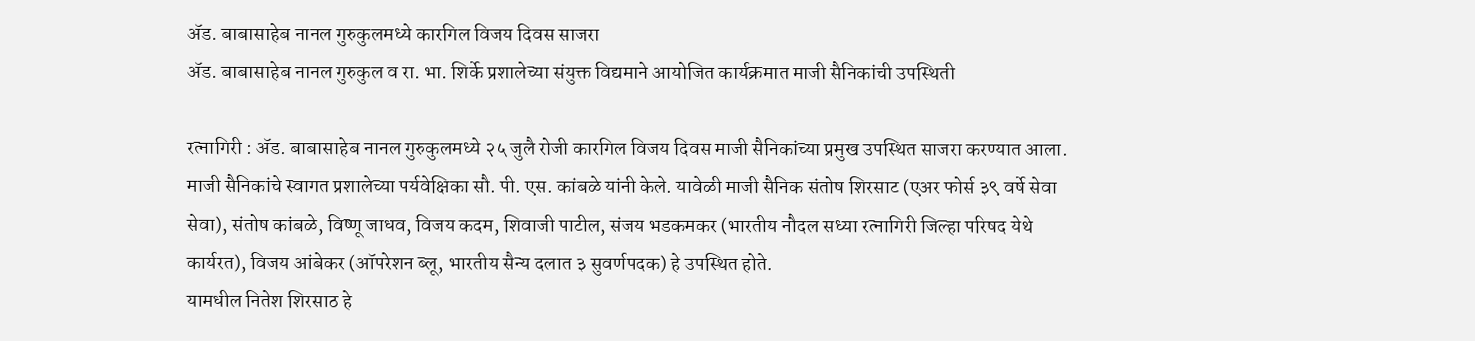ॲड. बाबासाहेब नानल गुरुकुलमध्ये कारगिल विजय दिवस साजरा
ॲड. बाबासाहेब नानल गुरुकुल व रा. भा. शिर्के प्रशालेच्या संयुक्त विद्यमाने आयोजित कार्यक्रमात माजी सैनिकांची उपस्थिती

रत्नागिरी : ॲड. बाबासाहेब नानल गुरुकुलमध्ये २५ जुलै रोजी कारगिल विजय दिवस माजी सैनिकांच्या प्रमुख उपस्थित साजरा करण्यात आला. माजी सैनिकांचे स्वागत प्रशालेच्या पर्यवेक्षिका सौ. पी. एस. कांबळे यांनी केले. यावेळी माजी सैनिक संतोष शिरसाट (एअर फोर्स ३९ वर्षे सेवा सेवा), संतोष कांबळे, विष्णू जाधव, विजय कदम, शिवाजी पाटील, संजय भडकमकर (भारतीय नौदल सध्या रत्नागिरी जिल्हा परिषद येथे कार्यरत), विजय आंबेकर (ऑपरेशन ब्लू, भारतीय सैन्य दलात ३ सुवर्णपदक) हे उपस्थित होते.
यामधील नितेश शिरसाठ हे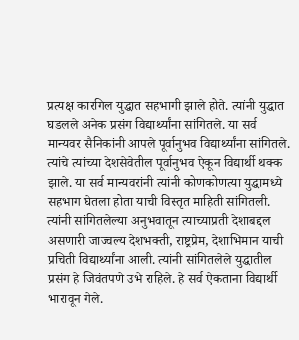प्रत्यक्ष कारगिल युद्धात सहभागी झाले होते. त्यांनी युद्धात घडलले अनेक प्रसंग विद्यार्थ्यांना सांगितले. या सर्व मान्यवर सैनिकांनी आपले पूर्वानुभव विद्यार्थ्यांना सांगितले. त्यांचे त्यांच्या देशसेवेतील पूर्वानुभव ऐकून विद्यार्थी थक्क झाले. या सर्व मान्यवरांनी त्यांनी कोणकोणत्या युद्धामध्ये सहभाग घेतला होता याची विस्तृत माहिती सांगितली. त्यांनी सांगितलेल्या अनुभवातून त्याच्याप्रती देशाबद्दल असणारी जाज्वल्य देशभक्ती, राष्ट्रप्रेम, देशाभिमान याची प्रचिती विद्यार्थ्यांना आली. त्यांनी सांगितलेले युद्धातील प्रसंग हे जिवंतपणे उभे राहिले. हे सर्व ऐकताना विद्यार्थी भारावून गेले.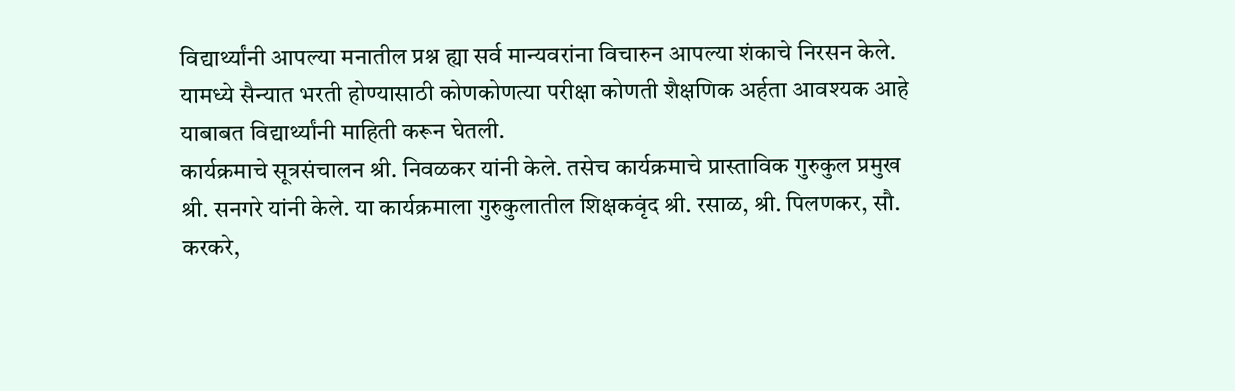विद्यार्थ्यांनी आपल्या मनातील प्रश्न ह्या सर्व मान्यवरांना विचारुन आपल्या शंकाचे निरसन केले. यामध्ये सैन्यात भरती होण्यासाठी कोणकोणत्या परीक्षा कोणती शैक्षणिक अर्हता आवश्यक आहे याबाबत विद्यार्थ्यांनी माहिती करून घेतली.
कार्यक्रमाचे सूत्रसंचालन श्री. निवळकर यांनी केले. तसेच कार्यक्रमाचे प्रास्ताविक गुरुकुल प्रमुख श्री. सनगरे यांनी केले. या कार्यक्रमाला गुरुकुलातील शिक्षकवृंद श्री. रसाळ, श्री. पिलणकर, सौ. करकरे,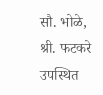सौ. भोळे, श्री. फटकरे उपस्थित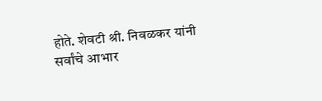होते. शेवटी श्री. निवळकर यांनी सर्वांचे आभार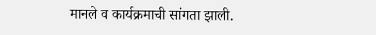मानले व कार्यक्रमाची सांगता झाली.